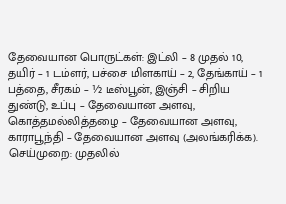தேவையான பொருட்கள்: இட்லி – 8 முதல் 10, தயிர் – 1 டம்ளர், பச்சை மிளகாய் – 2, தேங்காய் – 1 பத்தை, சீரகம் – ½ டீஸ்பூன், இஞ்சி – சிறிய துண்டு, உப்பு – தேவையான அளவு, கொத்தமல்லித்தழை – தேவையான அளவு, காராபூந்தி – தேவையான அளவு (அலங்கரிக்க). செய்முறை: முதலில்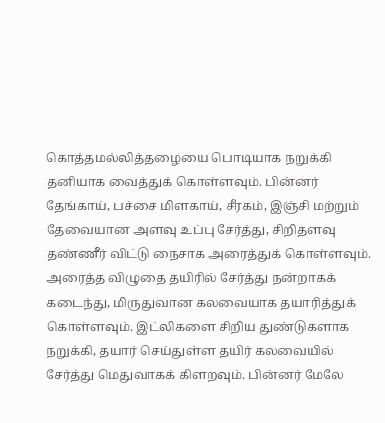கொத்தமல்லித்தழையை பொடியாக நறுக்கி தனியாக வைத்துக் கொள்ளவும். பின்னர் தேங்காய், பச்சை மிளகாய், சீரகம், இஞ்சி மற்றும் தேவையான அளவு உப்பு சேர்த்து, சிறிதளவு தண்ணீர் விட்டு நைசாக அரைத்துக் கொள்ளவும். அரைத்த விழுதை தயிரில் சேர்த்து நன்றாகக் கடைந்து, மிருதுவான கலவையாக தயாரித்துக் கொள்ளவும். இட்லிகளை சிறிய துண்டுகளாக நறுக்கி, தயார் செய்துள்ள தயிர் கலவையில் சேர்த்து மெதுவாகக் கிளறவும். பின்னர் மேலே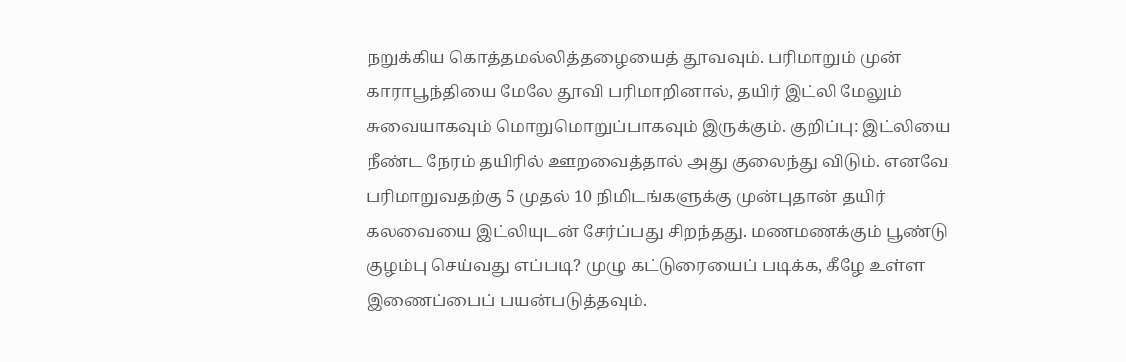நறுக்கிய கொத்தமல்லித்தழையைத் தூவவும். பரிமாறும் முன் காராபூந்தியை மேலே தூவி பரிமாறினால், தயிர் இட்லி மேலும் சுவையாகவும் மொறுமொறுப்பாகவும் இருக்கும். குறிப்பு: இட்லியை நீண்ட நேரம் தயிரில் ஊறவைத்தால் அது குலைந்து விடும். எனவே பரிமாறுவதற்கு 5 முதல் 10 நிமிடங்களுக்கு முன்புதான் தயிர் கலவையை இட்லியுடன் சேர்ப்பது சிறந்தது. மணமணக்கும் பூண்டு குழம்பு செய்வது எப்படி? முழு கட்டுரையைப் படிக்க, கீழே உள்ள இணைப்பைப் பயன்படுத்தவும்.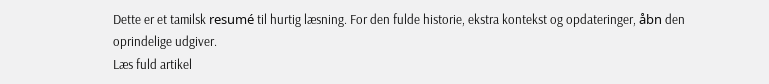Dette er et tamilsk resumé til hurtig læsning. For den fulde historie, ekstra kontekst og opdateringer, åbn den oprindelige udgiver.
Læs fuld artikel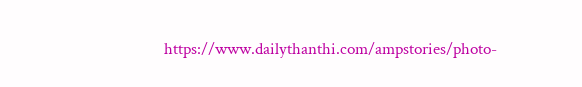https://www.dailythanthi.com/ampstories/photo-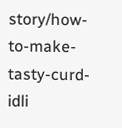story/how-to-make-tasty-curd-idli